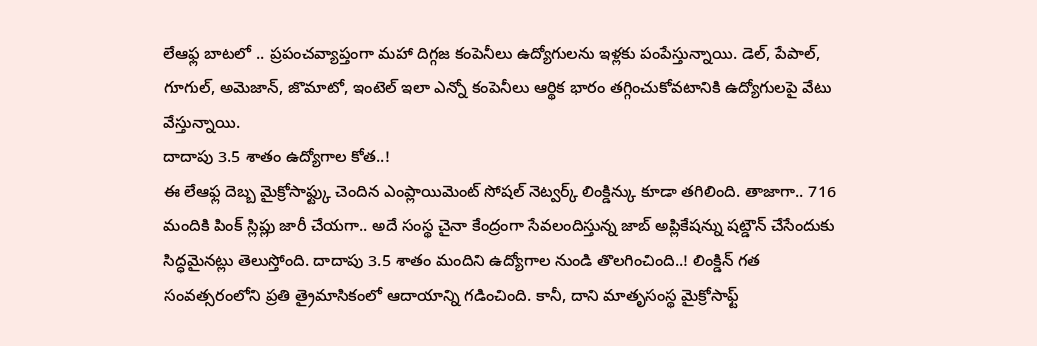లేఆఫ్ల బాటలో .. ప్రపంచవ్యాప్తంగా మహా దిగ్గజ కంపెనీలు ఉద్యోగులను ఇళ్లకు పంపేస్తున్నాయి. డెల్, పేపాల్, గూగుల్, అమెజాన్, జొమాటో, ఇంటెల్ ఇలా ఎన్నో కంపెనీలు ఆర్థిక భారం తగ్గించుకోవటానికి ఉద్యోగులపై వేటు వేస్తున్నాయి.
దాదాపు 3.5 శాతం ఉద్యోగాల కోత..!
ఈ లేఆఫ్ల దెబ్బ మైక్రోసాఫ్ట్కు చెందిన ఎంప్లాయిమెంట్ సోషల్ నెట్వర్క్ లింక్డిన్కు కూడా తగిలింది. తాజాగా.. 716 మందికి పింక్ స్లిప్లు జారీ చేయగా.. అదే సంస్థ చైనా కేంద్రంగా సేవలందిస్తున్న జాబ్ అప్లికేషన్ను షట్డౌన్ చేసేందుకు సిద్ధమైనట్లు తెలుస్తోంది. దాదాపు 3.5 శాతం మందిని ఉద్యోగాల నుండి తొలగించింది..! లింక్డిన్ గత సంవత్సరంలోని ప్రతి త్రైమాసికంలో ఆదాయాన్ని గడించింది. కానీ, దాని మాతృసంస్థ మైక్రోసాఫ్ట్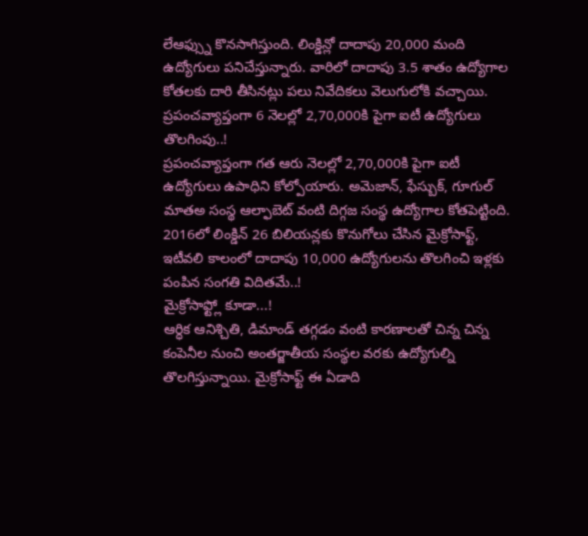లేఆఫ్స్ను కొనసాగిస్తుంది. లింక్డిన్లో దాదాపు 20,000 మంది ఉద్యోగులు పనిచేస్తున్నారు. వారిలో దాదాపు 3.5 శాతం ఉద్యోగాల కోతలకు దారి తీసినట్లు పలు నివేదికలు వెలుగులోకి వచ్చాయి.
ప్రపంచవ్యాప్తంగా 6 నెలల్లో 2,70,000కి పైగా ఐటీ ఉద్యోగులు తొలగింపు..!
ప్రపంచవ్యాప్తంగా గత ఆరు నెలల్లో 2,70,000కి పైగా ఐటీ ఉద్యోగులు ఉపాధిని కోల్పోయారు. అమెజాన్, ఫేస్బుక్, గూగుల్ మాతఅ సంస్థ ఆల్ఫాబెట్ వంటి దిగ్గజ సంస్థ ఉద్యోగాల కోతపెట్టింది. 2016లో లింక్డిన్ 26 బిలియన్లకు కొనుగోలు చేసిన మైక్రోసాఫ్ట్, ఇటీవలి కాలంలో దాదాపు 10,000 ఉద్యోగులను తొలగించి ఇళ్లకు పంపిన సంగతి విదితమే..!
మైక్రోసాఫ్ట్లో కూడా...!
ఆర్ధిక ఆనిశ్చితి, డిమాండ్ తగ్గడం వంటి కారణాలతో చిన్న చిన్న కంపెనీల నుంచి అంతర్జాతీయ సంస్థల వరకు ఉద్యోగుల్ని తొలగిస్తున్నాయి. మైక్రోసాఫ్ట్ ఈ ఏడాది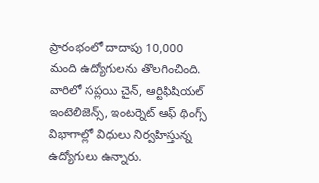ప్రారంభంలో దాదాపు 10,000 మంది ఉద్యోగులను తొలగించింది. వారిలో సప్లయి చైన్, ఆర్టిఫిషియల్ ఇంటెలిజెన్స్, ఇంటర్నెట్ ఆఫ్ థింగ్స్ విభాగాల్లో విధులు నిర్వహిస్తున్న ఉద్యోగులు ఉన్నారు.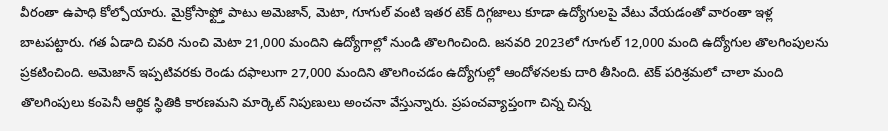వీరంతా ఉపాధి కోల్పోయారు. మైక్రోసాఫ్ట్తో పాటు అమెజాన్, మెటా, గూగుల్ వంటి ఇతర టెక్ దిగ్గజాలు కూడా ఉద్యోగులపై వేటు వేయడంతో వారంతా ఇళ్ల బాటపట్టారు. గత ఏడాది చివరి నుంచి మెటా 21,000 మందిని ఉద్యోగాల్లో నుండి తొలగించింది. జనవరి 2023లో గూగుల్ 12,000 మంది ఉద్యోగుల తొలగింపులను ప్రకటించింది. అమెజాన్ ఇప్పటివరకు రెండు దఫాలుగా 27,000 మందిని తొలగించడం ఉద్యోగుల్లో ఆందోళనలకు దారి తీసింది. టెక్ పరిశ్రమలో చాలా మంది తొలగింపులు కంపెనీ ఆర్థిక స్థితికి కారణమని మార్కెట్ నిపుణులు అంచనా వేస్తున్నారు. ప్రపంచవ్యాప్తంగా చిన్న చిన్న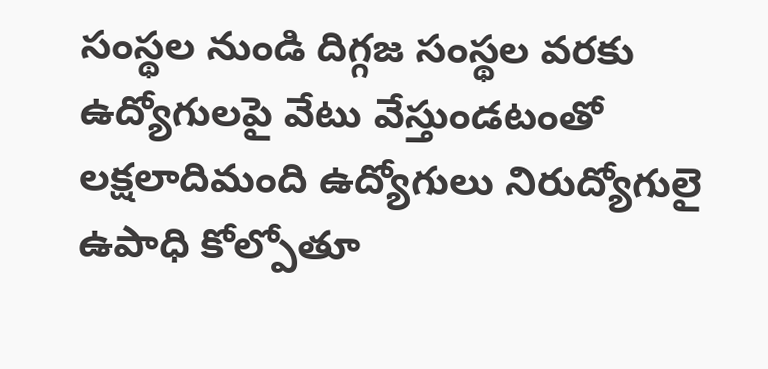సంస్థల నుండి దిగ్గజ సంస్థల వరకు ఉద్యోగులపై వేటు వేస్తుండటంతో లక్షలాదిమంది ఉద్యోగులు నిరుద్యోగులై ఉపాధి కోల్పోతూ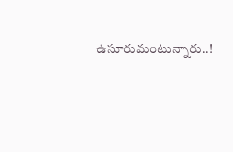ఉసూరుమంటున్నారు..!